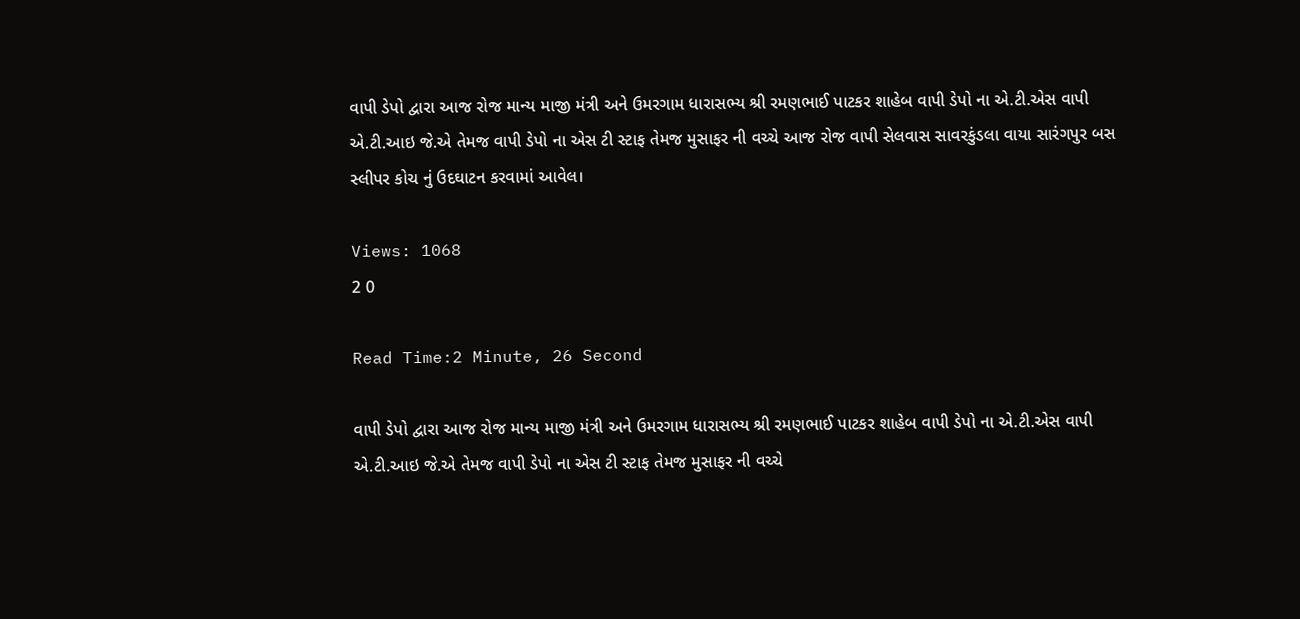વાપી ડેપો દ્વારા આજ રોજ માન્ય માજી મંત્રી અને ઉમરગામ ધારાસભ્ય શ્રી રમણભાઈ પાટકર શાહેબ વાપી ડેપો ના એ.ટી.એસ વાપી એ.ટી.આઇ જે.એ તેમજ વાપી ડેપો ના એસ ટી સ્ટાફ તેમજ મુસાફર ની વચ્ચે આજ રોજ વાપી સેલવાસ સાવરકુંડલા વાયા સારંગપુર બસ સ્લીપર કોચ નું ઉદઘાટન કરવામાં આવેલ।

Views: 1068
2 0

Read Time:2 Minute, 26 Second

વાપી ડેપો દ્વારા આજ રોજ માન્ય માજી મંત્રી અને ઉમરગામ ધારાસભ્ય શ્રી રમણભાઈ પાટકર શાહેબ વાપી ડેપો ના એ.ટી.એસ વાપી એ.ટી.આઇ જે.એ તેમજ વાપી ડેપો ના એસ ટી સ્ટાફ તેમજ મુસાફર ની વચ્ચે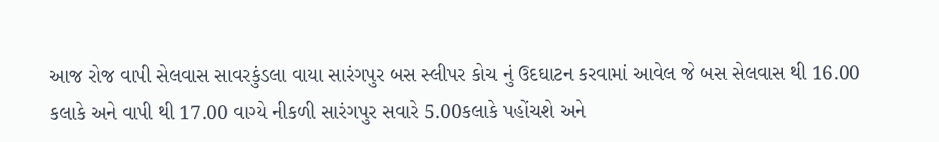આજ રોજ વાપી સેલવાસ સાવરકુંડલા વાયા સારંગપુર બસ સ્લીપર કોચ નું ઉદઘાટન કરવામાં આવેલ જે બસ સેલવાસ થી 16.00 કલાકે અને વાપી થી 17.00 વાગ્યે નીકળી સારંગપુર સવારે 5.00કલાકે પહોંચશે અને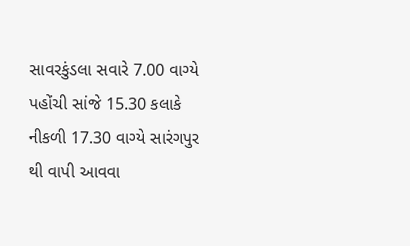સાવરકુંડલા સવારે 7.00 વાગ્યે પહોંચી સાંજે 15.30 કલાકે નીકળી 17.30 વાગ્યે સારંગપુર થી વાપી આવવા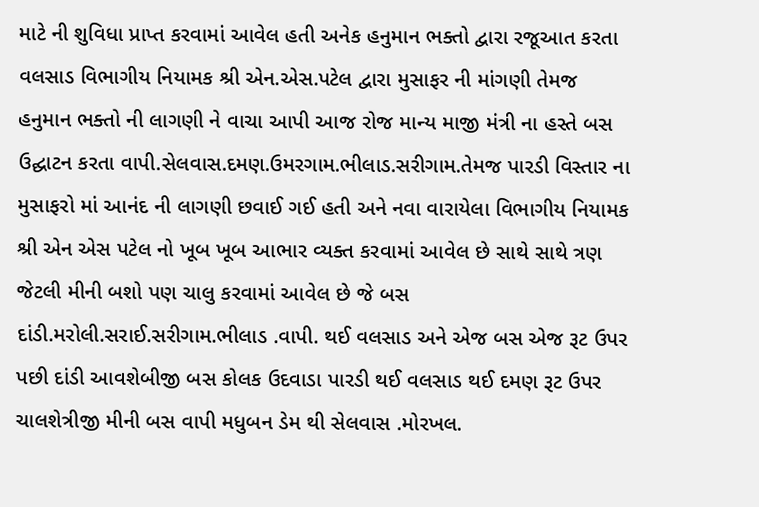માટે ની શુવિધા પ્રાપ્ત કરવામાં આવેલ હતી અનેક હનુમાન ભક્તો દ્વારા રજૂઆત કરતા વલસાડ વિભાગીય નિયામક શ્રી એન.એસ.પટેલ દ્વારા મુસાફર ની માંગણી તેમજ હનુમાન ભક્તો ની લાગણી ને વાચા આપી આજ રોજ માન્ય માજી મંત્રી ના હસ્તે બસ ઉદ્ઘાટન કરતા વાપી.સેલવાસ.દમણ.ઉમરગામ.ભીલાડ.સરીગામ.તેમજ પારડી વિસ્તાર ના મુસાફરો માં આનંદ ની લાગણી છવાઈ ગઈ હતી અને નવા વારાયેલા વિભાગીય નિયામક શ્રી એન એસ પટેલ નો ખૂબ ખૂબ આભાર વ્યક્ત કરવામાં આવેલ છે સાથે સાથે ત્રણ જેટલી મીની બશો પણ ચાલુ કરવામાં આવેલ છે જે બસ દાંડી.મરોલી.સરાઈ.સરીગામ.ભીલાડ .વાપી. થઈ વલસાડ અને એજ બસ એજ રૂટ ઉપર પછી દાંડી આવશેબીજી બસ કોલક ઉદવાડા પારડી થઈ વલસાડ થઈ દમણ રૂટ ઉપર ચાલશેત્રીજી મીની બસ વાપી મધુબન ડેમ થી સેલવાસ .મોરખલ.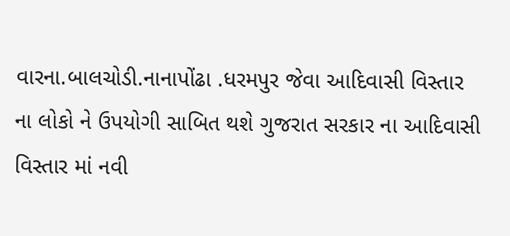વારના.બાલચોડી.નાનાપોંઢા .ધરમપુર જેવા આદિવાસી વિસ્તાર ના લોકો ને ઉપયોગી સાબિત થશે ગુજરાત સરકાર ના આદિવાસી વિસ્તાર માં નવી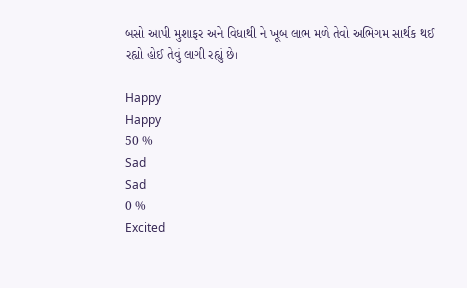બસો આપી મુશાફર અને વિધાથી ને ખૂબ લાભ મળે તેવો અભિગમ સાર્થક થઈ રહ્યો હોઈ તેવું લાગી રહ્યું છે।

Happy
Happy
50 %
Sad
Sad
0 %
Excited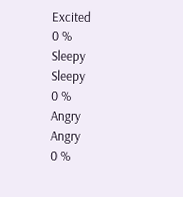Excited
0 %
Sleepy
Sleepy
0 %
Angry
Angry
0 %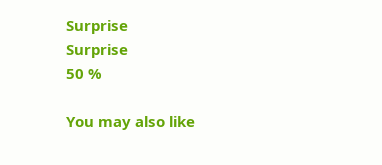Surprise
Surprise
50 %

You may also like